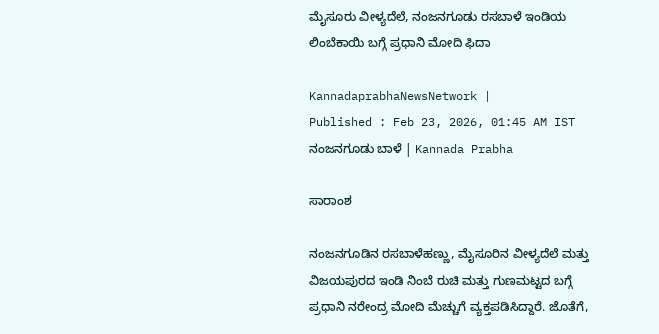ಮೈಸೂರು ವೀಳ್ಯದೆಲೆ, ನಂಜನಗೂಡು ರಸಬಾಳೆ ಇಂಡಿಯ ಲಿಂಬೆಕಾಯಿ ಬಗ್ಗೆ ಪ್ರಧಾನಿ ಮೋದಿ ಫಿದಾ

KannadaprabhaNewsNetwork |
Published : Feb 23, 2026, 01:45 AM IST
ನಂಜನಗೂಡು ಬಾಳೆ | Kannada Prabha

ಸಾರಾಂಶ

ನಂಜನಗೂಡಿನ ರಸಬಾಳೆಹಣ್ಣು, ಮೈಸೂರಿನ ವೀಳ್ಯದೆಲೆ ಮತ್ತು ವಿಜಯಪುರದ ಇಂಡಿ ನಿಂಬೆ ರುಚಿ ಮತ್ತು ಗುಣಮಟ್ಟದ ಬಗ್ಗೆ ಪ್ರಧಾನಿ ನರೇಂದ್ರ ಮೋದಿ ಮೆಚ್ಚುಗೆ ವ್ಯಕ್ತಪಡಿಸಿದ್ದಾರೆ. ಜೊತೆಗೆ,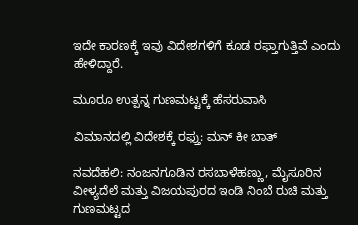ಇದೇ ಕಾರಣಕ್ಕೆ ಇವು ವಿದೇಶಗಳಿಗೆ ಕೂಡ ರಫ್ತಾಗುತ್ತಿವೆ ಎಂದು ಹೇಳಿದ್ದಾರೆ.

ಮೂರೂ ಉತ್ಪನ್ನ ಗುಣಮಟ್ಟಕ್ಕೆ ಹೆಸರುವಾಸಿ

ವಿಮಾನದಲ್ಲಿ ವಿದೇಶಕ್ಕೆ ರಫ್ತು: ಮನ್‌ ಕೀ ಬಾತ್‌

ನವದೆಹಲಿ: ನಂಜನಗೂಡಿನ ರಸಬಾಳೆಹಣ್ಣು, ಮೈಸೂರಿನ ವೀಳ್ಯದೆಲೆ ಮತ್ತು ವಿಜಯಪುರದ ಇಂಡಿ ನಿಂಬೆ ರುಚಿ ಮತ್ತು ಗುಣಮಟ್ಟದ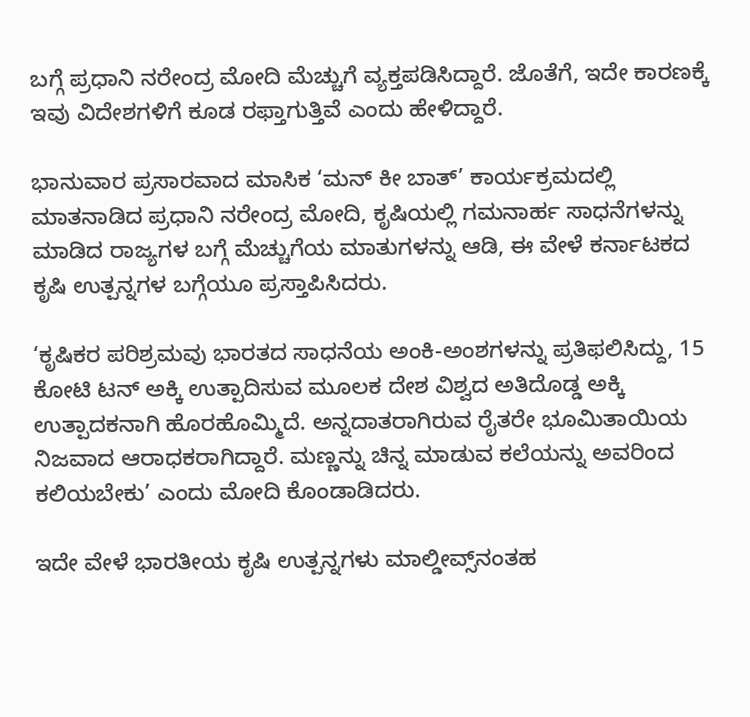ಬಗ್ಗೆ ಪ್ರಧಾನಿ ನರೇಂದ್ರ ಮೋದಿ ಮೆಚ್ಚುಗೆ ವ್ಯಕ್ತಪಡಿಸಿದ್ದಾರೆ. ಜೊತೆಗೆ, ಇದೇ ಕಾರಣಕ್ಕೆ ಇವು ವಿದೇಶಗಳಿಗೆ ಕೂಡ ರಫ್ತಾಗುತ್ತಿವೆ ಎಂದು ಹೇಳಿದ್ದಾರೆ.

ಭಾನುವಾರ ಪ್ರಸಾರವಾದ ಮಾಸಿಕ ‘ಮನ್‌ ಕೀ ಬಾತ್‌’ ಕಾರ್ಯಕ್ರಮದಲ್ಲಿ ಮಾತನಾಡಿದ ಪ್ರಧಾನಿ ನರೇಂದ್ರ ಮೋದಿ, ಕೃಷಿಯಲ್ಲಿ ಗಮನಾರ್ಹ ಸಾಧನೆಗಳನ್ನು ಮಾಡಿದ ರಾಜ್ಯಗಳ ಬಗ್ಗೆ ಮೆಚ್ಚುಗೆಯ ಮಾತುಗಳನ್ನು ಆಡಿ, ಈ ವೇಳೆ ಕರ್ನಾಟಕದ ಕೃಷಿ ಉತ್ಪನ್ನಗಳ ಬಗ್ಗೆಯೂ ಪ್ರಸ್ತಾಪಿಸಿದರು.

‘ಕೃಷಿಕರ ಪರಿಶ್ರಮವು ಭಾರತದ ಸಾಧನೆಯ ಅಂಕಿ-ಅಂಶಗಳನ್ನು ಪ್ರತಿಫಲಿಸಿದ್ದು, 15 ಕೋಟಿ ಟನ್‌ ಅಕ್ಕಿ ಉತ್ಪಾದಿಸುವ ಮೂಲಕ ದೇಶ ವಿಶ್ವದ ಅತಿದೊಡ್ಡ ಅಕ್ಕಿ ಉತ್ಪಾದಕನಾಗಿ ಹೊರಹೊಮ್ಮಿದೆ. ಅನ್ನದಾತರಾಗಿರುವ ರೈತರೇ ಭೂಮಿತಾಯಿಯ ನಿಜವಾದ ಆರಾಧಕರಾಗಿದ್ದಾರೆ. ಮಣ್ಣನ್ನು ಚಿನ್ನ ಮಾಡುವ ಕಲೆಯನ್ನು ಅವರಿಂದ ಕಲಿಯಬೇಕು’ ಎಂದು ಮೋದಿ ಕೊಂಡಾಡಿದರು.

ಇದೇ ವೇಳೆ ಭಾರತೀಯ ಕೃಷಿ ಉತ್ಪನ್ನಗಳು ಮಾಲ್ಡೀವ್ಸ್‌ನಂತಹ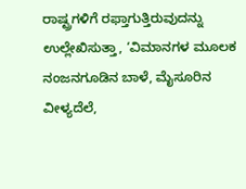ರಾಷ್ಟ್ರಗಳಿಗೆ ರಫ್ತಾಗುತ್ತಿರುವುದನ್ನು ಉಲ್ಲೇಖಿಸುತ್ತಾ, ‘ವಿಮಾನಗಳ ಮೂಲಕ ನಂಜನಗೂಡಿನ ಬಾಳೆ, ಮೈಸೂರಿನ ವೀಳ್ಯದೆಲೆ,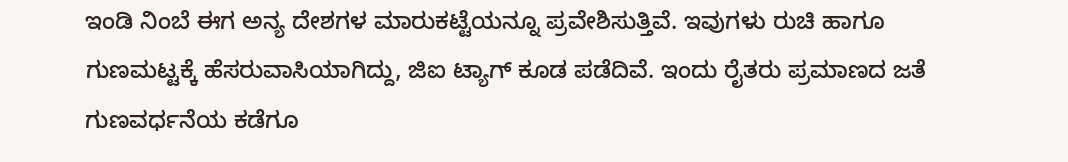ಇಂಡಿ ನಿಂಬೆ ಈಗ ಅನ್ಯ ದೇಶಗಳ ಮಾರುಕಟ್ಟೆಯನ್ನೂ ಪ್ರವೇಶಿಸುತ್ತಿವೆ. ಇವುಗಳು ರುಚಿ ಹಾಗೂ ಗುಣಮಟ್ಟಕ್ಕೆ ಹೆಸರುವಾಸಿಯಾಗಿದ್ದು, ಜಿಐ ಟ್ಯಾಗ್‌ ಕೂಡ ಪಡೆದಿವೆ. ಇಂದು ರೈತರು ಪ್ರಮಾಣದ ಜತೆ ಗುಣವರ್ಧನೆಯ ಕಡೆಗೂ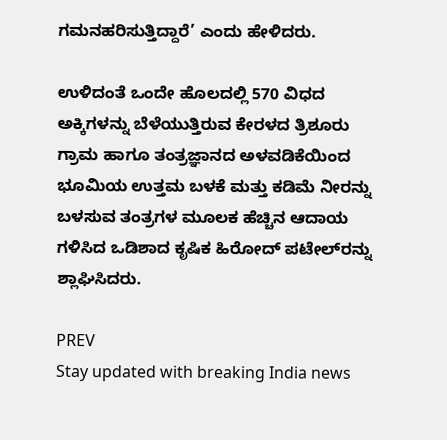ಗಮನಹರಿಸುತ್ತಿದ್ದಾರೆ’ ಎಂದು ಹೇಳಿದರು.

ಉಳಿದಂತೆ ಒಂದೇ ಹೊಲದಲ್ಲಿ 570 ವಿಧದ ಅಕ್ಕಿಗಳನ್ನು ಬೆಳೆಯುತ್ತಿರುವ ಕೇರಳದ ತ್ರಿಶೂರು ಗ್ರಾಮ ಹಾಗೂ ತಂತ್ರಜ್ಞಾನದ ಅಳವಡಿಕೆಯಿಂದ ಭೂಮಿಯ ಉತ್ತಮ ಬಳಕೆ ಮತ್ತು ಕಡಿಮೆ ನೀರನ್ನು ಬಳಸುವ ತಂತ್ರಗಳ ಮೂಲಕ ಹೆಚ್ಚಿನ ಆದಾಯ ಗಳಿಸಿದ ಒಡಿಶಾದ ಕೃಷಿಕ ಹಿರೋದ್‌ ಪಟೇಲ್‌ರನ್ನು ಶ್ಲಾಘಿಸಿದರು.

PREV
Stay updated with breaking India news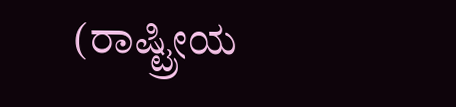(ರಾಷ್ಟ್ರೀಯ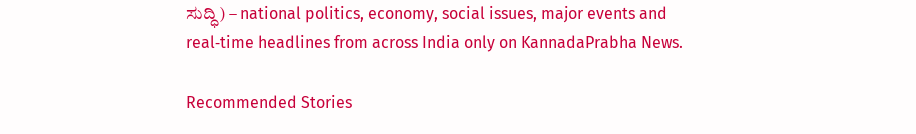ಸುದ್ಧಿ) – national politics, economy, social issues, major events and real‑time headlines from across India only on KannadaPrabha News.

Recommended Stories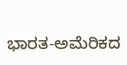ಭಾರತ-ಅಮೆರಿಕದ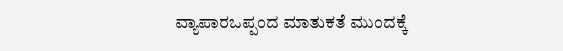ವ್ಯಾಪಾರಒಪ್ಪಂದ ಮಾತುಕತೆ ಮುಂದಕ್ಕೆ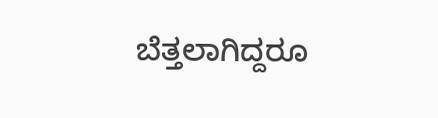ಬೆತ್ತಲಾಗಿದ್ದರೂ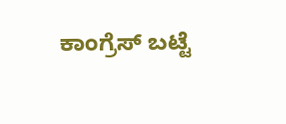ಕಾಂಗ್ರೆಸ್‌ ಬಟ್ಟೆ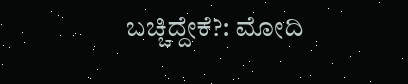ಬಚ್ಚಿದ್ದೇಕೆ?: ಮೋದಿ